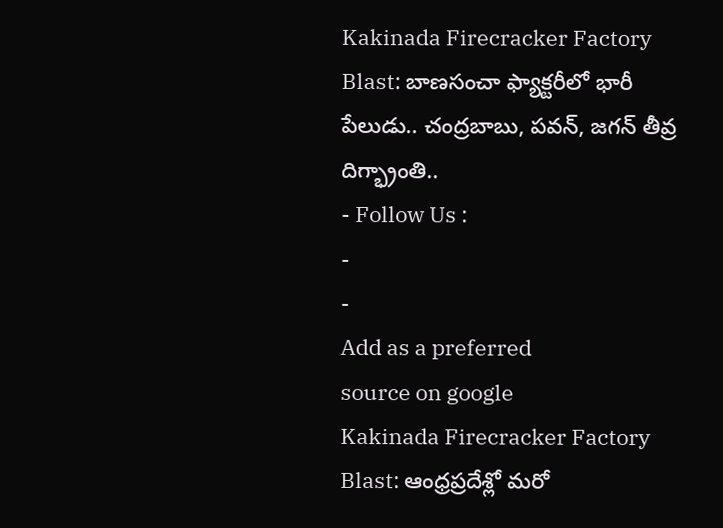Kakinada Firecracker Factory Blast: బాణసంచా ఫ్యాక్టరీలో భారీ పేలుడు.. చంద్రబాబు, పవన్, జగన్ తీవ్ర దిగ్భ్రాంతి..
- Follow Us :
-
-
Add as a preferred
source on google
Kakinada Firecracker Factory Blast: ఆంధ్రప్రదేశ్లో మరో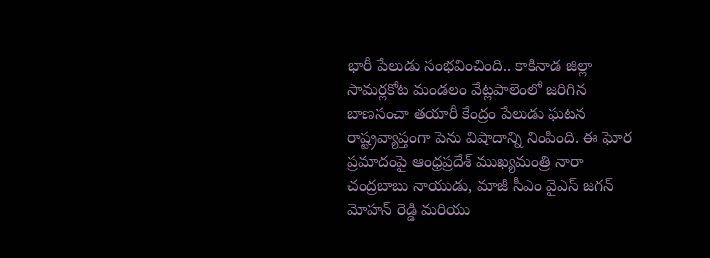భారీ పేలుడు సంభవించింది.. కాకినాడ జిల్లా సామర్లకోట మండలం వేట్లపాలెంలో జరిగిన బాణసంచా తయారీ కేంద్రం పేలుడు ఘటన రాష్ట్రవ్యాప్తంగా పెను విషాదాన్ని నింపింది. ఈ ఘోర ప్రమాదంపై ఆంధ్రప్రదేశ్ ముఖ్యమంత్రి నారా చంద్రబాబు నాయుడు, మాజీ సీఎం వైఎస్ జగన్ మోహన్ రెడ్డి మరియు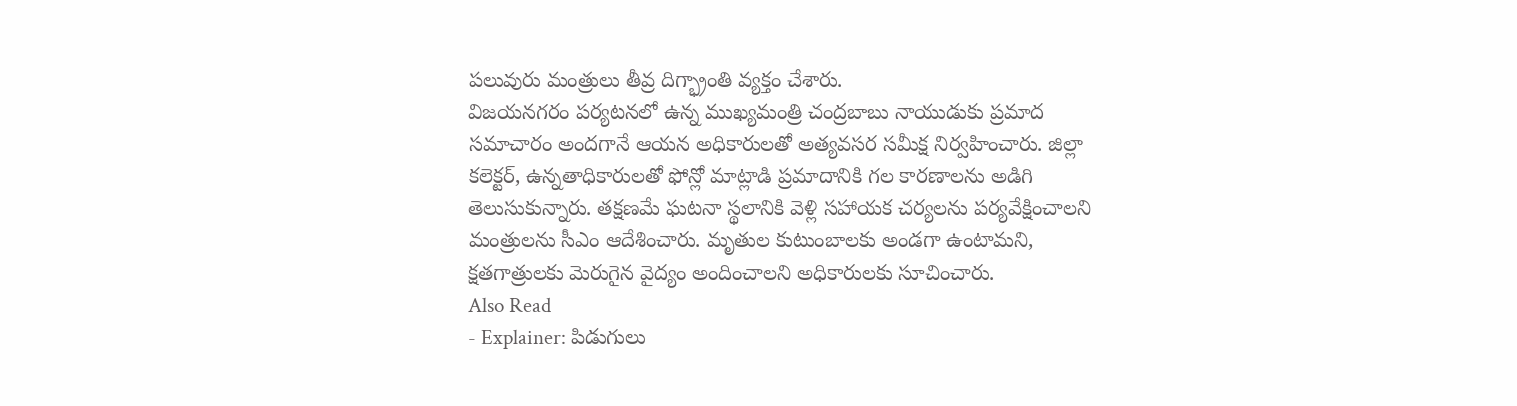పలువురు మంత్రులు తీవ్ర దిగ్భ్రాంతి వ్యక్తం చేశారు.
విజయనగరం పర్యటనలో ఉన్న ముఖ్యమంత్రి చంద్రబాబు నాయుడుకు ప్రమాద సమాచారం అందగానే ఆయన అధికారులతో అత్యవసర సమీక్ష నిర్వహించారు. జిల్లా కలెక్టర్, ఉన్నతాధికారులతో ఫోన్లో మాట్లాడి ప్రమాదానికి గల కారణాలను అడిగి తెలుసుకున్నారు. తక్షణమే ఘటనా స్థలానికి వెళ్లి సహాయక చర్యలను పర్యవేక్షించాలని మంత్రులను సీఎం ఆదేశించారు. మృతుల కుటుంబాలకు అండగా ఉంటామని, క్షతగాత్రులకు మెరుగైన వైద్యం అందించాలని అధికారులకు సూచించారు.
Also Read
- Explainer: పిడుగులు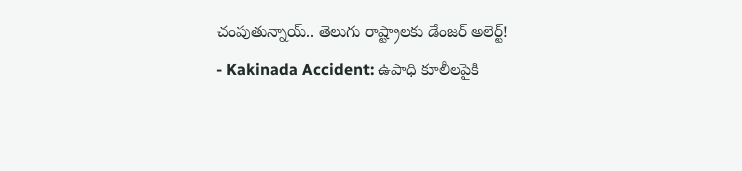చంపుతున్నాయ్.. తెలుగు రాష్ట్రాలకు డేంజర్ అలెర్ట్!
- Kakinada Accident: ఉపాధి కూలీలపైకి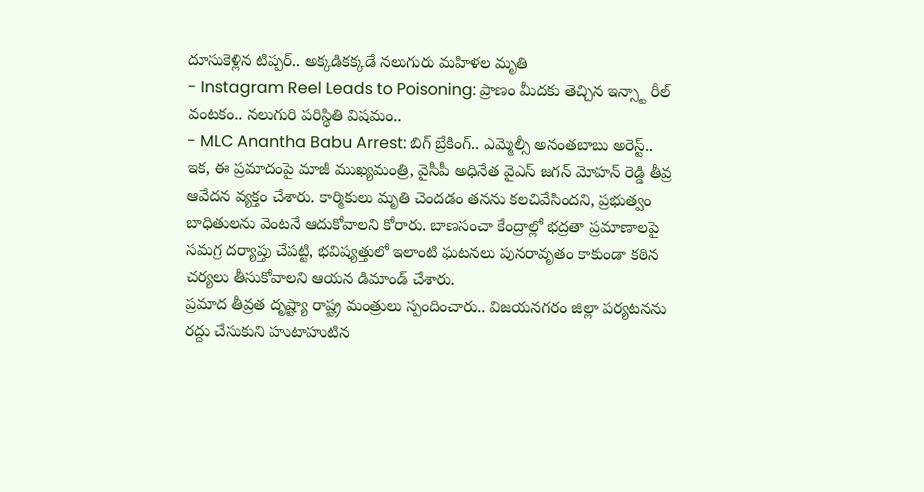దూసుకెళ్లిన టిప్పర్.. అక్కడికక్కడే నలుగురు మహిళల మృతి
- Instagram Reel Leads to Poisoning: ప్రాణం మీదకు తెచ్చిన ఇన్స్టా రీల్ వంటకం.. నలుగురి పరిస్థితి విషమం..
- MLC Anantha Babu Arrest: బిగ్ బ్రేకింగ్.. ఎమ్మెల్సీ అనంతబాబు అరెస్ట్..
ఇక, ఈ ప్రమాదంపై మాజీ ముఖ్యమంత్రి, వైసీపీ అధినేత వైఎస్ జగన్ మోహన్ రెడ్డి తీవ్ర ఆవేదన వ్యక్తం చేశారు. కార్మికులు మృతి చెందడం తనను కలచివేసిందని, ప్రభుత్వం బాధితులను వెంటనే ఆదుకోవాలని కోరారు. బాణసంచా కేంద్రాల్లో భద్రతా ప్రమాణాలపై సమగ్ర దర్యాప్తు చేపట్టి, భవిష్యత్తులో ఇలాంటి ఘటనలు పునరావృతం కాకుండా కఠిన చర్యలు తీసుకోవాలని ఆయన డిమాండ్ చేశారు.
ప్రమాద తీవ్రత దృష్ట్యా రాష్ట్ర మంత్రులు స్పందించారు.. విజయనగరం జిల్లా పర్యటనను రద్దు చేసుకుని హుటాహుటిన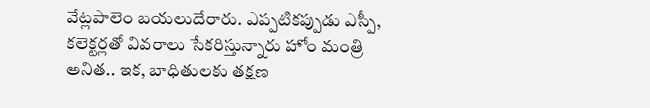వేట్లపాలెం బయలుదేరారు. ఎప్పటికప్పుడు ఎస్పీ, కలెక్టర్లతో వివరాలు సేకరిస్తున్నారు హోం మంత్రి అనిత.. ఇక, బాధితులకు తక్షణ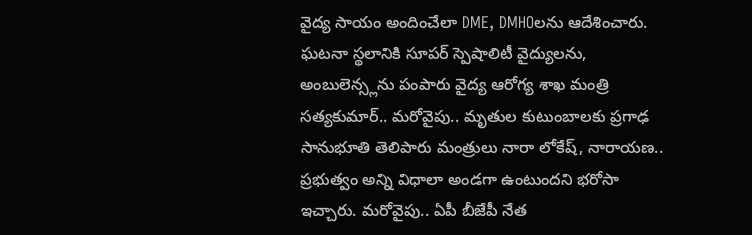వైద్య సాయం అందించేలా DME, DMHOలను ఆదేశించారు. ఘటనా స్థలానికి సూపర్ స్పెషాలిటీ వైద్యులను, అంబులెన్స్లను పంపారు వైద్య ఆరోగ్య శాఖ మంత్రి సత్యకుమార్.. మరోవైపు.. మృతుల కుటుంబాలకు ప్రగాఢ సానుభూతి తెలిపారు మంత్రులు నారా లోకేష్, నారాయణ.. ప్రభుత్వం అన్ని విధాలా అండగా ఉంటుందని భరోసా ఇచ్చారు. మరోవైపు.. ఏపీ బీజేపీ నేత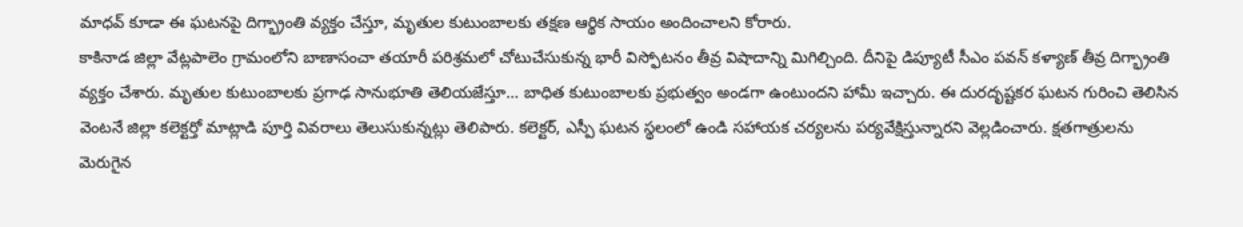మాధవ్ కూడా ఈ ఘటనపై దిగ్భ్రాంతి వ్యక్తం చేస్తూ, మృతుల కుటుంబాలకు తక్షణ ఆర్థిక సాయం అందించాలని కోరారు.
కాకినాడ జిల్లా వేట్లపాలెం గ్రామంలోని బాణాసంచా తయారీ పరిశ్రమలో చోటుచేసుకున్న భారీ విస్ఫోటనం తీవ్ర విషాదాన్ని మిగిల్చింది. దీనిపై డిప్యూటీ సీఎం పవన్ కళ్యాణ్ తీవ్ర దిగ్భ్రాంతి వ్యక్తం చేశారు. మృతుల కుటుంబాలకు ప్రగాఢ సానుభూతి తెలియజేస్తూ… బాధిత కుటుంబాలకు ప్రభుత్వం అండగా ఉంటుందని హామీ ఇచ్చారు. ఈ దురదృష్టకర ఘటన గురించి తెలిసిన వెంటనే జిల్లా కలెక్టర్తో మాట్లాడి పూర్తి వివరాలు తెలుసుకున్నట్లు తెలిపారు. కలెక్టర్, ఎస్పీ ఘటన స్థలంలో ఉండి సహాయక చర్యలను పర్యవేక్షిస్తున్నారని వెల్లడించారు. క్షతగాత్రులను మెరుగైన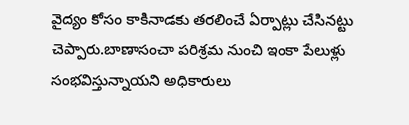వైద్యం కోసం కాకినాడకు తరలించే ఏర్పాట్లు చేసినట్టు చెప్పారు.బాణాసంచా పరిశ్రమ నుంచి ఇంకా పేలుళ్లు సంభవిస్తున్నాయని అధికారులు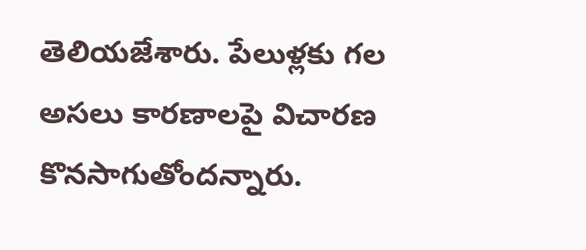తెలియజేశారు. పేలుళ్లకు గల అసలు కారణాలపై విచారణ కొనసాగుతోందన్నారు.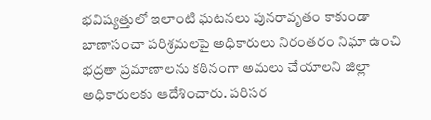భవిష్యత్తులో ఇలాంటి ఘటనలు పునరావృతం కాకుండా బాణాసంచా పరిశ్రమలపై అధికారులు నిరంతరం నిఘా ఉంచి భద్రతా ప్రమాణాలను కఠినంగా అమలు చేయాలని జిల్లా అధికారులకు ఆదేశించారు. పరిసర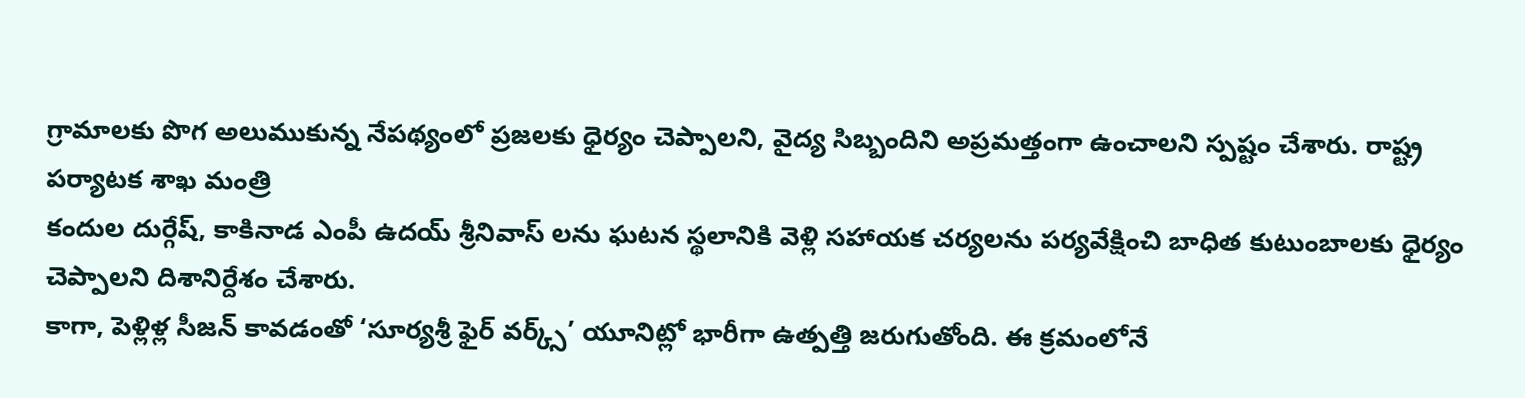గ్రామాలకు పొగ అలుముకున్న నేపథ్యంలో ప్రజలకు ధైర్యం చెప్పాలని, వైద్య సిబ్బందిని అప్రమత్తంగా ఉంచాలని స్పష్టం చేశారు. రాష్ట్ర పర్యాటక శాఖ మంత్రి
కందుల దుర్గేష్, కాకినాడ ఎంపీ ఉదయ్ శ్రీనివాస్ లను ఘటన స్థలానికి వెళ్లి సహాయక చర్యలను పర్యవేక్షించి బాధిత కుటుంబాలకు ధైర్యం చెప్పాలని దిశానిర్దేశం చేశారు.
కాగా, పెళ్లిళ్ల సీజన్ కావడంతో ‘సూర్యశ్రీ ఫైర్ వర్క్స్’ యూనిట్లో భారీగా ఉత్పత్తి జరుగుతోంది. ఈ క్రమంలోనే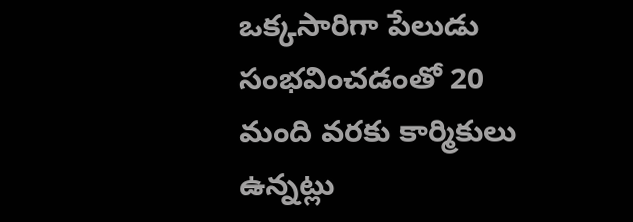ఒక్కసారిగా పేలుడు సంభవించడంతో 20 మంది వరకు కార్మికులు ఉన్నట్లు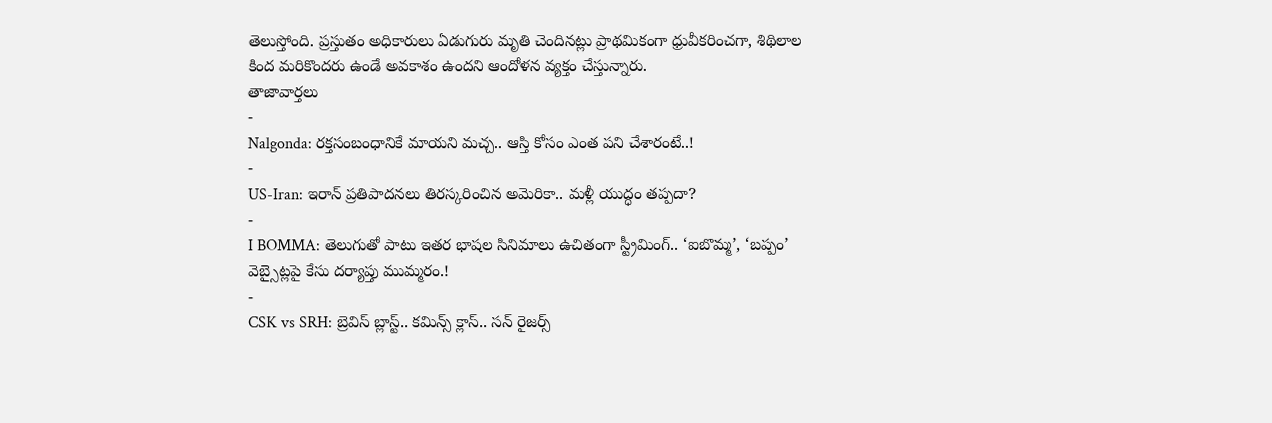తెలుస్తోంది. ప్రస్తుతం అధికారులు ఏడుగురు మృతి చెందినట్లు ప్రాథమికంగా ధ్రువీకరించగా, శిథిలాల కింద మరికొందరు ఉండే అవకాశం ఉందని ఆందోళన వ్యక్తం చేస్తున్నారు.
తాజావార్తలు
-
Nalgonda: రక్తసంబంధానికే మాయని మచ్చ.. ఆస్తి కోసం ఎంత పని చేశారంటే..!
-
US-Iran: ఇరాన్ ప్రతిపాదనలు తిరస్కరించిన అమెరికా.. మళ్లీ యుద్ధం తప్పదా?
-
I BOMMA: తెలుగుతో పాటు ఇతర భాషల సినిమాలు ఉచితంగా స్ట్రీమింగ్.. ‘ఐబొమ్మ’, ‘బప్పం’ వెబ్సైట్లపై కేసు దర్యాప్తు ముమ్మరం.!
-
CSK vs SRH: బ్రెవిస్ బ్లాస్ట్.. కమిన్స్ క్లాస్.. సన్ రైజర్స్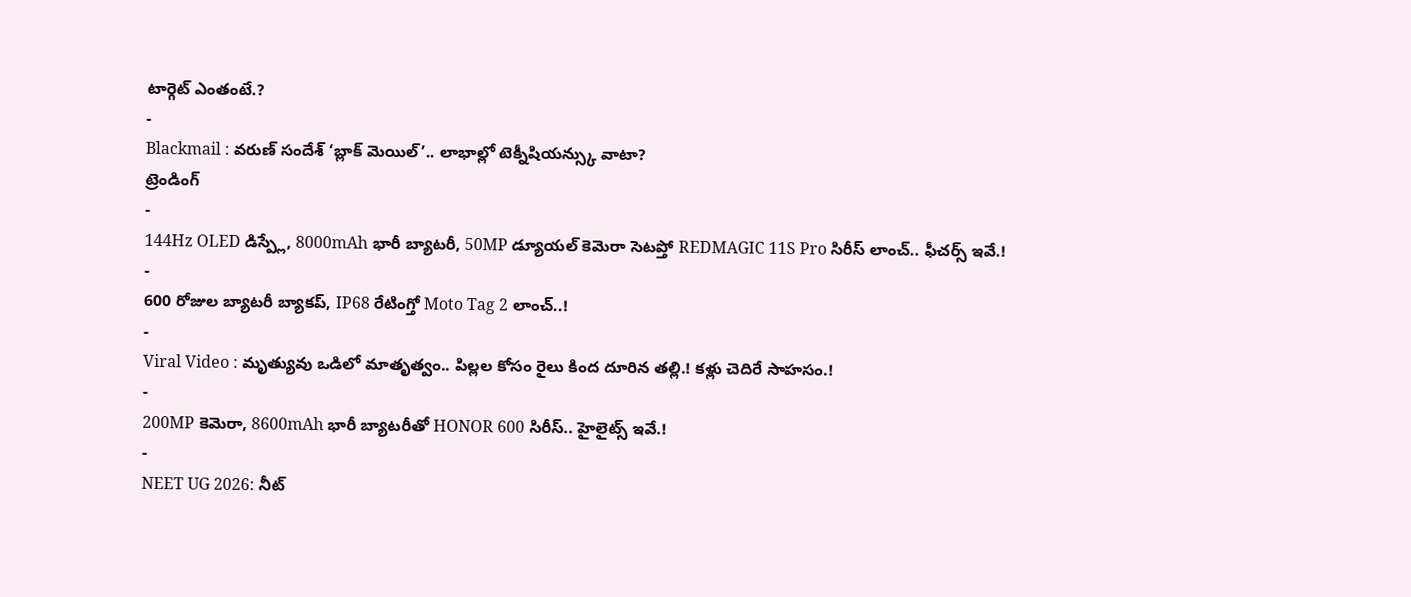టార్గెట్ ఎంతంటే.?
-
Blackmail : వరుణ్ సందేశ్ ‘బ్లాక్ మెయిల్’.. లాభాల్లో టెక్నీషియన్స్కు వాటా?
ట్రెండింగ్
-
144Hz OLED డిస్ప్లే, 8000mAh భారీ బ్యాటరీ, 50MP డ్యూయల్ కెమెరా సెటప్తో REDMAGIC 11S Pro సిరీస్ లాంచ్.. ఫీచర్స్ ఇవే.!
-
600 రోజుల బ్యాటరీ బ్యాకప్, IP68 రేటింగ్తో Moto Tag 2 లాంచ్..!
-
Viral Video : మృత్యువు ఒడిలో మాతృత్వం.. పిల్లల కోసం రైలు కింద దూరిన తల్లి.! కళ్లు చెదిరే సాహసం.!
-
200MP కెమెరా, 8600mAh భారీ బ్యాటరీతో HONOR 600 సిరీస్.. హైలైట్స్ ఇవే.!
-
NEET UG 2026: నీట్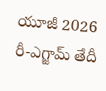యూజీ 2026 రీ-ఎగ్జామ్ తేదీ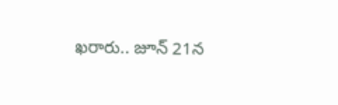ఖరారు.. జూన్ 21న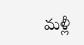మళ్లీ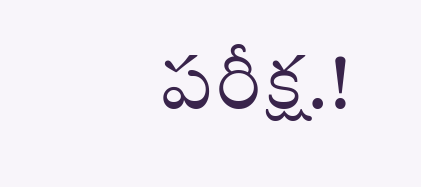పరీక్ష.!